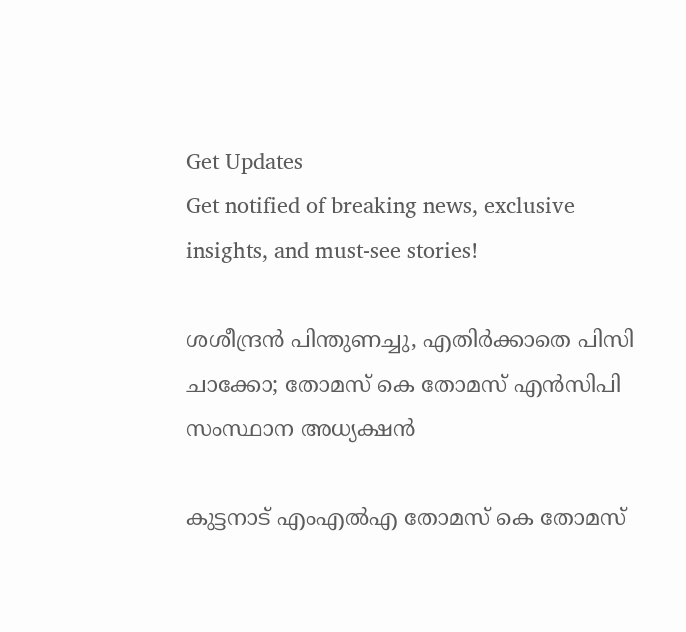Get Updates
Get notified of breaking news, exclusive insights, and must-see stories!

ശശീന്ദ്രൻ പിന്തുണച്ചു, എതിർക്കാതെ പിസി ചാക്കോ; തോമസ് കെ തോമസ് എൻസിപി സംസ്ഥാന അധ്യക്ഷൻ

കുട്ടനാട് എംഎല്‍എ തോമസ് കെ തോമസ്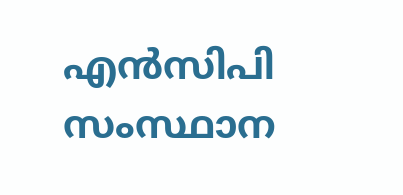എന്‍സിപി സംസ്ഥാന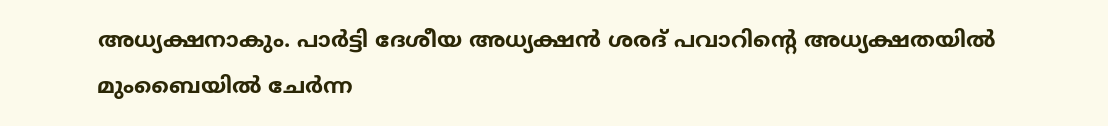അധ്യക്ഷനാകും. പാര്‍ട്ടി ദേശീയ അധ്യക്ഷന്‍ ശരദ് പവാറിന്റെ അധ്യക്ഷതയില്‍ മുംബൈയിൽ ചേർന്ന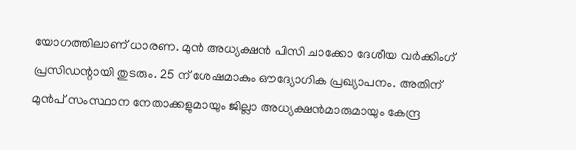യോഗത്തിലാണ് ധാരണ. മുൻ അധ്യക്ഷൻ പിസി ചാക്കോ ദേശീയ വർക്കിംഗ് പ്രസിഡന്റായി തുടരും. 25 ന് ശേഷമാകും ഔദ്യോഗിക പ്രഖ്യാപനം. അതിന് മുൻപ് സംസ്ഥാന നേതാക്കളുമായും ജില്ലാ അധ്യക്ഷൻമാരുമായും കേന്ദ്ര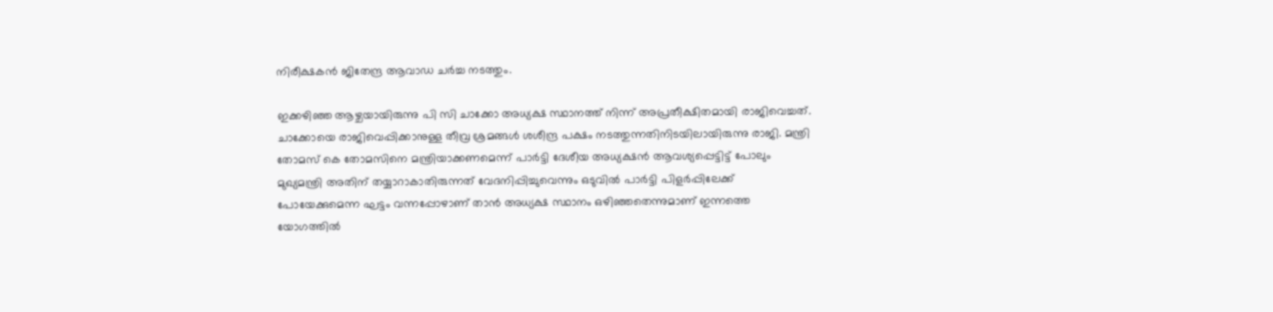നിരീക്ഷകൻ ജിതേന്ദ്ര ആവാഡ ചർച്ച നടത്തും.

ഇക്കഴിഞ്ഞ ആഴ്ചയായിരുന്നു പി സി ചാക്കോ അധ്യക്ഷ സ്ഥാനത്ത് നിന്ന് അപ്രതീക്ഷിതമായി രാജിവെച്ചത്. ചാക്കോയെ രാജിവെപ്പിക്കാനുള്ള തീവ്ര ശ്രമങ്ങൾ ശശീന്ദ്ര പക്ഷം നടത്തുന്നതിനിടയിലായിരുന്നു രാജി. മന്ത്രി തോമസ് കെ തോമസിനെ മന്ത്രിയാക്കണമെന്ന് പാർട്ടി ദേശീയ അധ്യക്ഷൻ ആവശ്യപ്പെട്ടിട്ട് പോലും മുഖ്യമന്ത്രി അതിന് തയ്യാറാകാതിരുന്നത് വേദനിപ്പിച്ചുവെന്നും ഒടുവിൽ പാർട്ടി പിളർപ്പിലേക്ക് പോയേക്കുമെന്ന ഘട്ടം വന്നപ്പോഴാണ് താൻ അധ്യക്ഷ സ്ഥാനം ഒഴിഞ്ഞതെന്നുമാണ് ഇന്നത്തെ യോഗത്തിൽ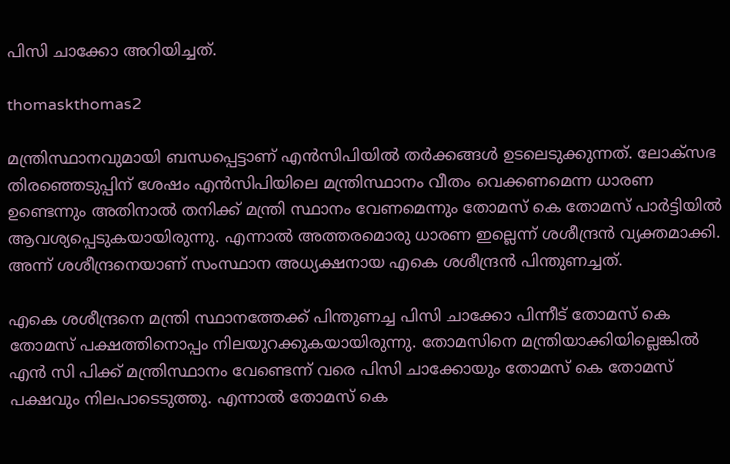പിസി ചാക്കോ അറിയിച്ചത്.

thomaskthomas2

മന്ത്രിസ്ഥാനവുമായി ബന്ധപ്പെട്ടാണ് എൻസിപിയിൽ തർക്കങ്ങൾ ഉടലെടുക്കുന്നത്. ലോക്സഭ തിരഞ്ഞെടുപ്പിന് ശേഷം എൻസിപിയിലെ മന്ത്രിസ്ഥാനം വീതം വെക്കണമെന്ന ധാരണ ഉണ്ടെന്നും അതിനാൽ തനിക്ക് മന്ത്രി സ്ഥാനം വേണമെന്നും തോമസ് കെ തോമസ് പാർട്ടിയിൽ ആവശ്യപ്പെടുകയായിരുന്നു. എന്നാൽ അത്തരമൊരു ധാരണ ഇല്ലെന്ന് ശശീന്ദ്രൻ വ്യക്തമാക്കി. അന്ന് ശശീന്ദ്രനെയാണ് സംസ്ഥാന അധ്യക്ഷനായ എകെ ശശീന്ദ്രൻ പിന്തുണച്ചത്.

എകെ ശശീന്ദ്രനെ മന്ത്രി സ്ഥാനത്തേക്ക് പിന്തുണച്ച പിസി ചാക്കോ പിന്നീട് തോമസ് കെ തോമസ് പക്ഷത്തിനൊപ്പം നിലയുറക്കുകയായിരുന്നു. തോമസിനെ മന്ത്രിയാക്കിയില്ലെങ്കിൽ എൻ സി പിക്ക് മന്ത്രിസ്ഥാനം വേണ്ടെന്ന് വരെ പിസി ചാക്കോയും തോമസ് കെ തോമസ് പക്ഷവും നിലപാടെടുത്തു. എന്നാൽ തോമസ് കെ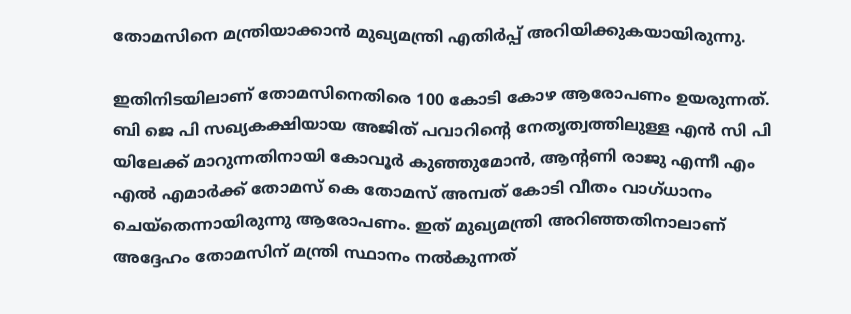തോമസിനെ മന്ത്രിയാക്കാൻ മുഖ്യമന്ത്രി എതിർപ്പ് അറിയിക്കുകയായിരുന്നു.

ഇതിനിടയിലാണ് തോമസിനെതിരെ 100 കോടി കോഴ ആരോപണം ഉയരുന്നത്. ബി ജെ പി സഖ്യകക്ഷിയായ അജിത് പവാറിന്റെ നേതൃത്വത്തിലുള്ള എന്‍ സി പി യിലേക്ക് മാറുന്നതിനായി കോവൂർ കുഞ്ഞുമോന്‍, ആന്റണി രാജു എന്നീ എം എല്‍ എമാർക്ക് തോമസ് കെ തോമസ് അമ്പത് കോടി വീതം വാഗ്ധാനം ചെയ്തെന്നായിരുന്നു ആരോപണം. ഇത് മുഖ്യമന്ത്രി അറിഞ്ഞതിനാലാണ് അദ്ദേഹം തോമസിന് മന്ത്രി സ്ഥാനം നൽകുന്നത്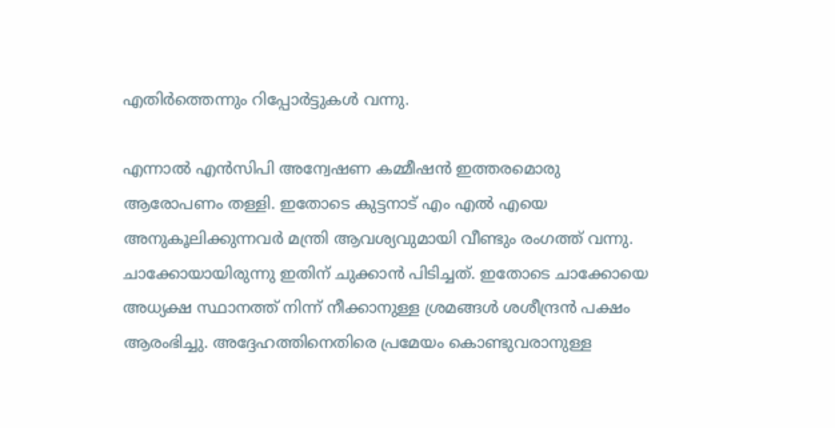എതിർത്തെന്നും റിപ്പോർട്ടുകൾ വന്നു.

എന്നാൽ എൻസിപി അന്വേഷണ കമ്മീഷൻ ഇത്തരമൊരു ആരോപണം തള്ളി. ഇതോടെ കുട്ടനാട് എം എല്‍ എയെ അനുകൂലിക്കുന്നവർ മന്ത്രി ആവശ്യവുമായി വീണ്ടും രംഗത്ത് വന്നു. ചാക്കോയായിരുന്നു ഇതിന് ചുക്കാൻ പിടിച്ചത്. ഇതോടെ ചാക്കോയെ അധ്യക്ഷ സ്ഥാനത്ത് നിന്ന് നീക്കാനുള്ള ശ്രമങ്ങൾ ശശീന്ദ്രൻ പക്ഷം ആരംഭിച്ചു. അദ്ദേഹത്തിനെതിരെ പ്രമേയം കൊണ്ടുവരാനുള്ള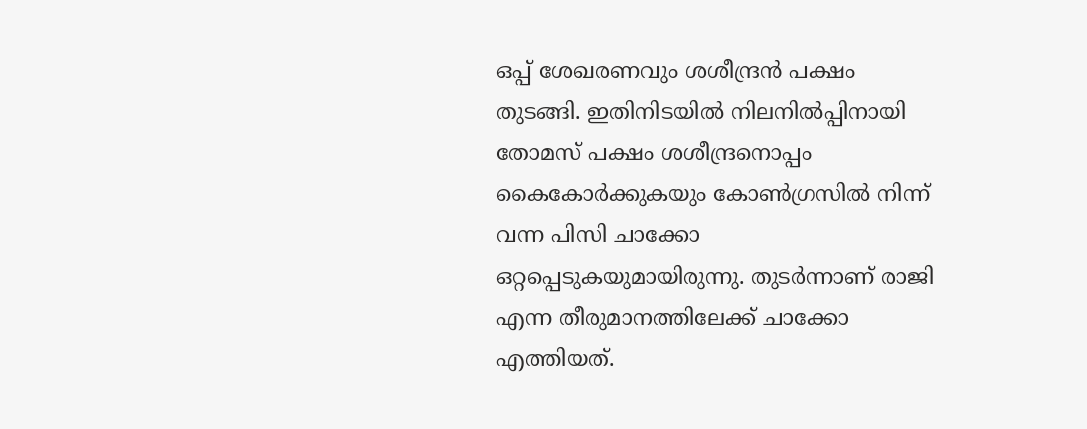ഒപ്പ് ശേഖരണവും ശശീന്ദ്രൻ പക്ഷം തുടങ്ങി. ഇതിനിടയിൽ നിലനിൽപ്പിനായി തോമസ് പക്ഷം ശശീന്ദ്രനൊപ്പം കൈകോർക്കുകയും കോൺഗ്രസിൽ നിന്ന് വന്ന പിസി ചാക്കോ ഒറ്റപ്പെടുകയുമായിരുന്നു. തുടർന്നാണ് രാജി എന്ന തീരുമാനത്തിലേക്ക് ചാക്കോ എത്തിയത്.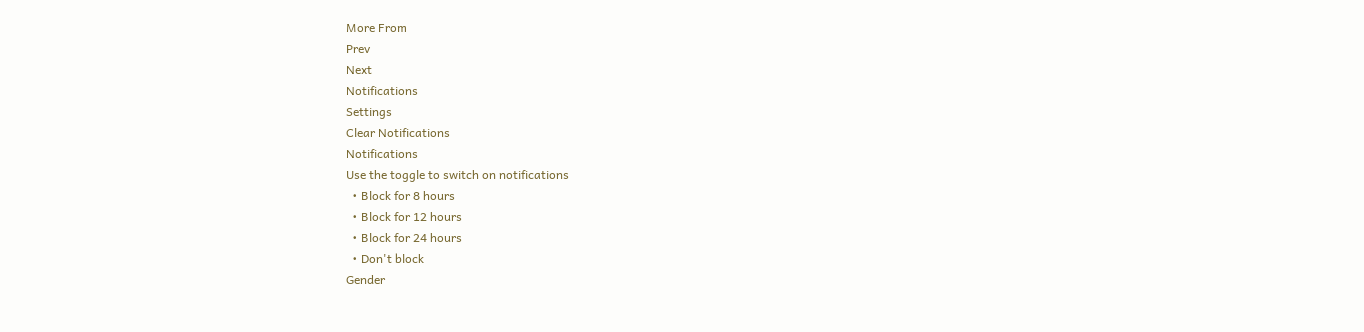More From
Prev
Next
Notifications
Settings
Clear Notifications
Notifications
Use the toggle to switch on notifications
  • Block for 8 hours
  • Block for 12 hours
  • Block for 24 hours
  • Don't block
Gender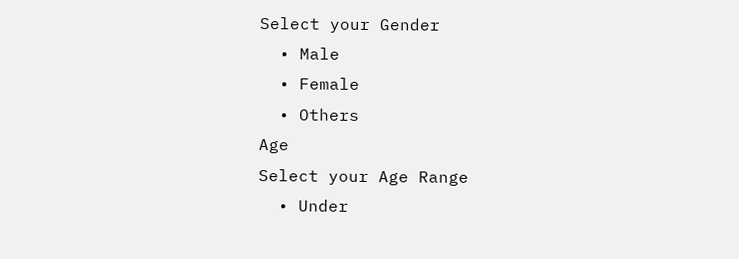Select your Gender
  • Male
  • Female
  • Others
Age
Select your Age Range
  • Under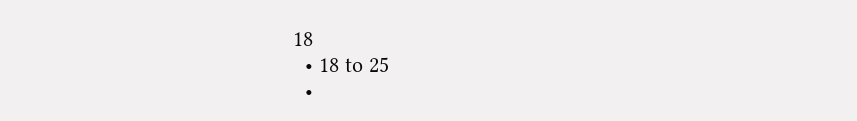18
  • 18 to 25
  •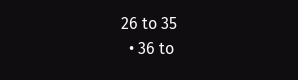26 to 35
  • 36 to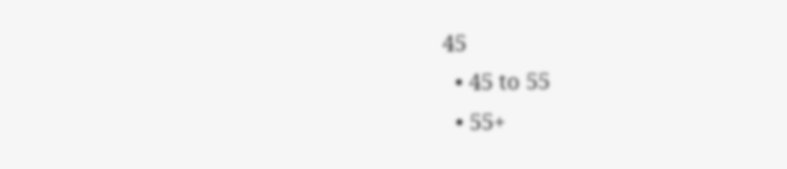45
  • 45 to 55
  • 55+